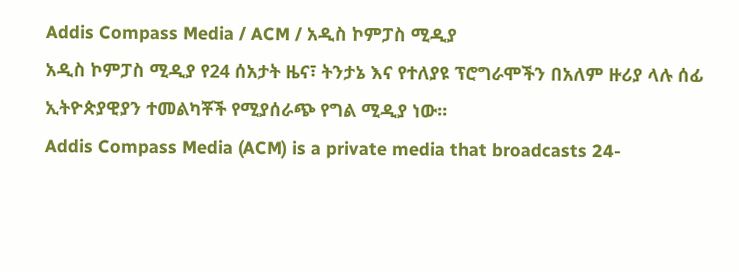Addis Compass Media / ACM / አዲስ ኮምፓስ ሚዲያ
አዲስ ኮምፓስ ሚዲያ የ24 ሰአታት ዜና፣ ትንታኔ እና የተለያዩ ፕሮግራሞችን በአለም ዙሪያ ላሉ ሰፊ ኢትዮጵያዊያን ተመልካቾች የሚያሰራጭ የግል ሚዲያ ነው።
Addis Compass Media (ACM) is a private media that broadcasts 24-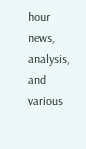hour news, analysis, and various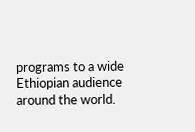programs to a wide Ethiopian audience around the world.